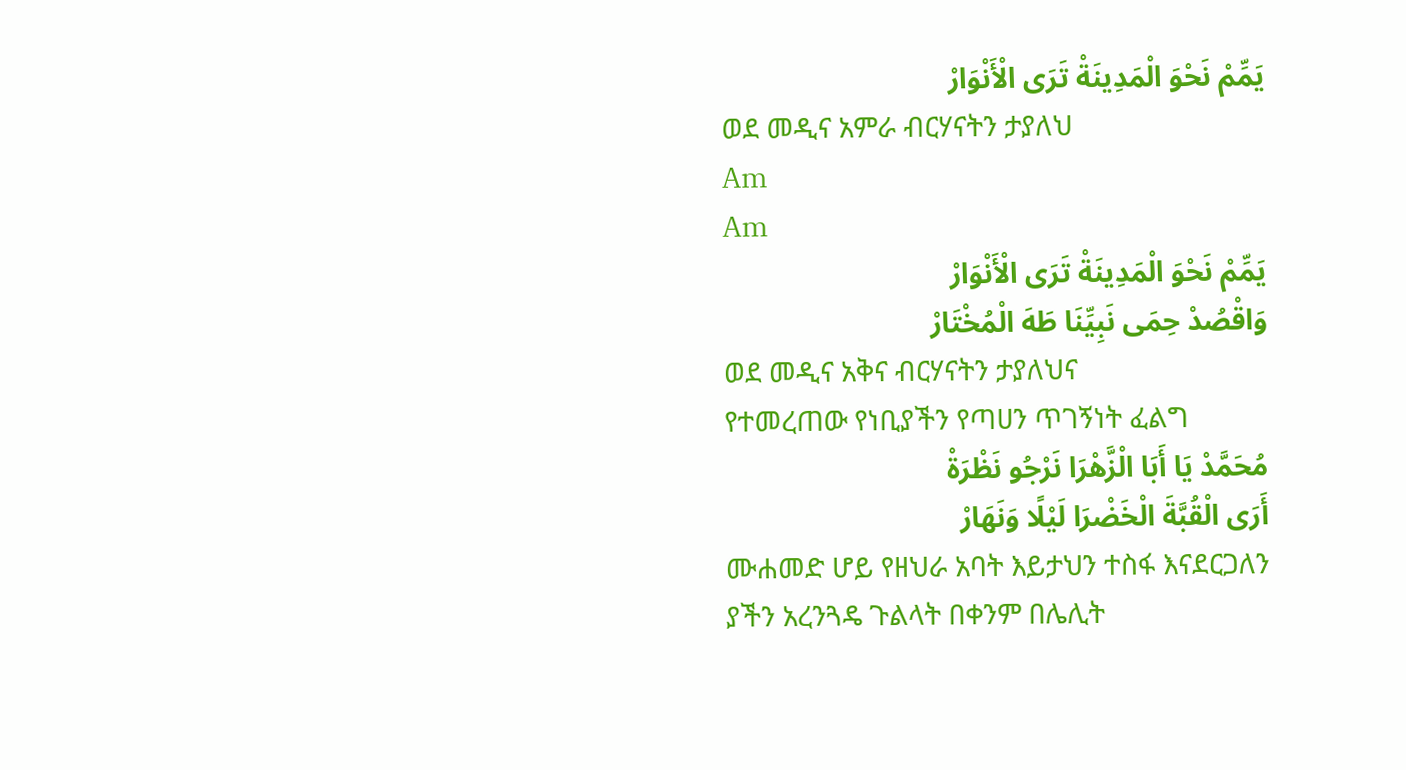يَمِّمْ نَحْوَ الْمَدِينَةْ تَرَى الْأَنْوَارْ
ወደ መዲና አምራ ብርሃናትን ታያለህ
Am
Am
يَمِّمْ نَحْوَ الْمَدِينَةْ تَرَى الْأَنْوَارْ
وَاقْصُدْ حِمَى نَبِيِّنَا طَهَ الْمُخْتَارْ
ወደ መዲና አቅና ብርሃናትን ታያለህና
የተመረጠው የነቢያችን የጣሀን ጥገኝነት ፈልግ
مُحَمَّدْ يَا أَبَا الْزَّهْرَا نَرْجُو نَظْرَةْ
أَرَى الْقُبَّةَ الْخَضْرَا لَيْلًا وَنَهَارْ
ሙሐመድ ሆይ የዘህራ አባት እይታህን ተስፋ እናደርጋለን
ያችን አረንጓዴ ጉልላት በቀንም በሌሊት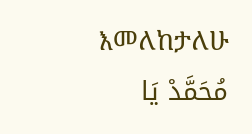እመለከታለሁ
مُحَمَّدْ يَا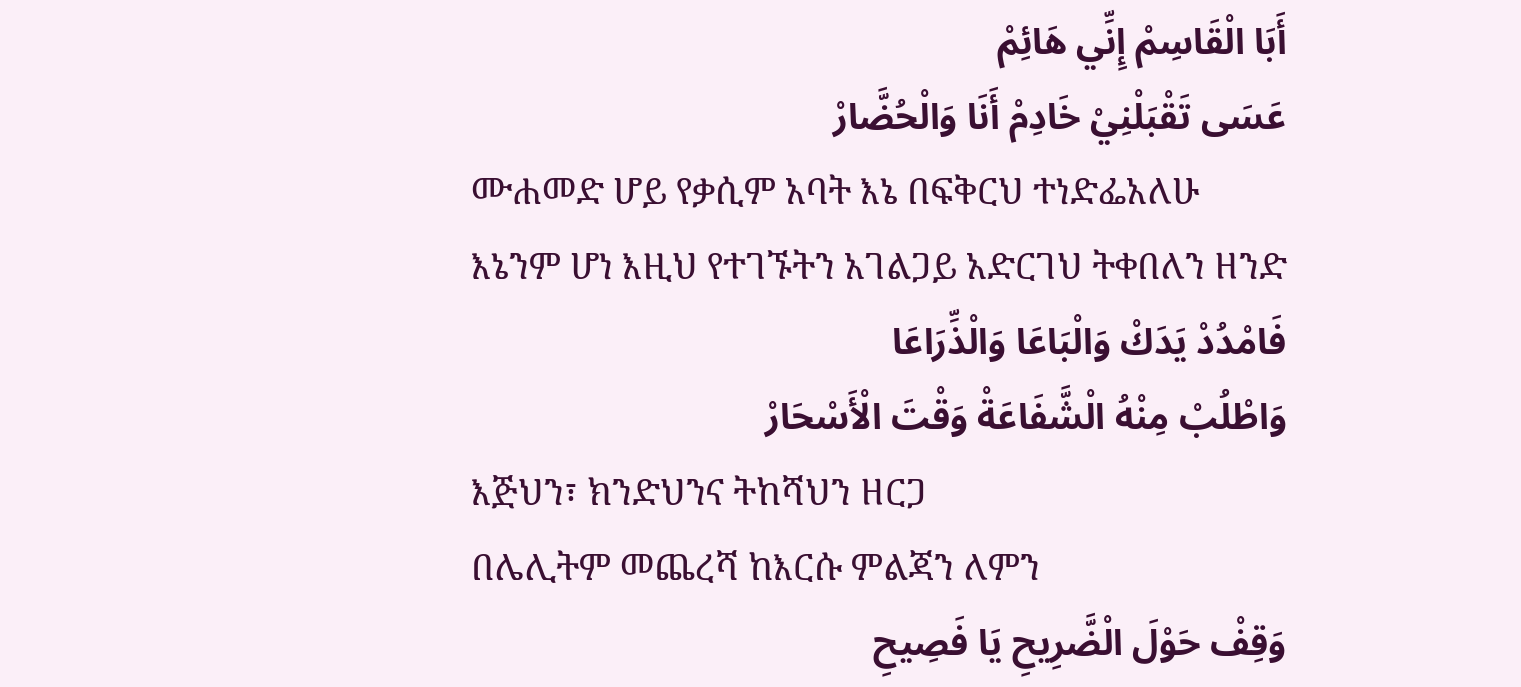أَبَا الْقَاسِمْ إِنِّي هَائِمْ
عَسَى تَقْبَلْنِيْ خَادِمْ أَنَا وَالْحُضَّارْ
ሙሐመድ ሆይ የቃሲም አባት እኔ በፍቅርህ ተነድፌአለሁ
እኔንም ሆነ እዚህ የተገኙትን አገልጋይ አድርገህ ትቀበለን ዘንድ
فَامْدُدْ يَدَكْ وَالْبَاعَا وَالْذِّرَاعَا
وَاطْلُبْ مِنْهُ الْشَّفَاعَةْ وَقْتَ الْأَسْحَارْ
እጅህን፣ ክንድህንና ትከሻህን ዘርጋ
በሌሊትም መጨረሻ ከእርሱ ምልጃን ለምን
وَقِفْ حَوْلَ الْضَّرِيحِ يَا فَصِيحِ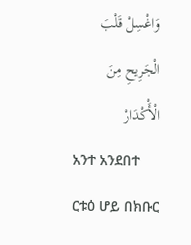وَاغْسِلْ قَلْبَ الْجَرِيحِ مِنَ الْأَْكْدَارْ
አንተ አንደበተ ርቱዕ ሆይ በክቡር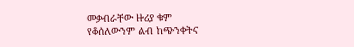መቃብራቸው ዙሪያ ቁም
የቆሰለውንም ልብ ከጭንቀትና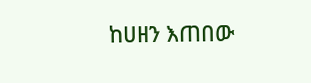ከሀዘን እጠበው